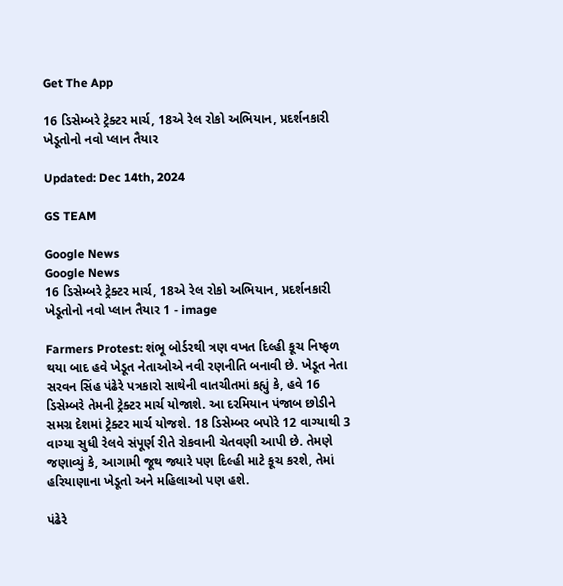Get The App

16 ડિસેમ્બરે ટ્રેક્ટર માર્ચ, 18એ રેલ રોકો અભિયાન, પ્રદર્શનકારી ખેડૂતોનો નવો પ્લાન તૈયાર

Updated: Dec 14th, 2024

GS TEAM

Google News
Google News
16 ડિસેમ્બરે ટ્રેક્ટર માર્ચ, 18એ રેલ રોકો અભિયાન, પ્રદર્શનકારી ખેડૂતોનો નવો પ્લાન તૈયાર 1 - image

Farmers Protest: શંભૂ બોર્ડરથી ત્રણ વખત દિલ્હી કૂચ નિષ્ફળ થયા બાદ હવે ખેડૂત નેતાઓએ નવી રણનીતિ બનાવી છે. ખેડૂત નેતા સરવન સિંહ પંઢેરે પત્રકારો સાથેની વાતચીતમાં કહ્યું કે, હવે 16 ડિસેમ્બરે તેમની ટ્રેક્ટર માર્ચ યોજાશે. આ દરમિયાન પંજાબ છોડીને સમગ્ર દેશમાં ટ્રેક્ટર માર્ચ યોજશે. 18 ડિસેમ્બર બપોરે 12 વાગ્યાથી 3 વાગ્યા સુધી રેલવે સંપૂર્ણ રીતે રોકવાની ચેતવણી આપી છે. તેમણે જણાવ્યું કે, આગામી જૂથ જ્યારે પણ દિલ્હી માટે કૂચ કરશે, તેમાં હરિયાણાના ખેડૂતો અને મહિલાઓ પણ હશે.

પંઢેરે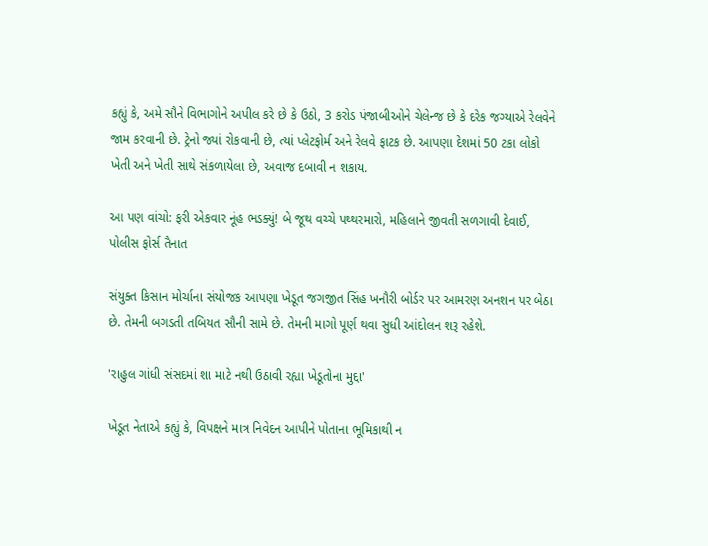કહ્યું કે, અમે સૌને વિભાગોને અપીલ કરે છે કે ઉઠો, 3 કરોડ પંજાબીઓને ચેલેન્જ છે કે દરેક જગ્યાએ રેલવેને જામ કરવાની છે. ટ્રેનો જ્યાં રોકવાની છે, ત્યાં પ્લેટફોર્મ અને રેલવે ફાટક છે. આપણા દેશમાં 50 ટકા લોકો ખેતી અને ખેતી સાથે સંકળાયેલા છે, અવાજ દબાવી ન શકાય.

આ પણ વાંચો: ફરી એકવાર નૂંહ ભડક્યું! બે જૂથ વચ્ચે પથ્થરમારો, મહિલાને જીવતી સળગાવી દેવાઈ, પોલીસ ફોર્સ તૈનાત

સંયુક્ત કિસાન મોર્ચાના સંયોજક આપણા ખેડૂત જગજીત સિંહ ખનૌરી બોર્ડર પર આમરણ અનશન પર બેઠા છે. તેમની બગડતી તબિયત સૌની સામે છે. તેમની માગો પૂર્ણ થવા સુધી આંદોલન શરૂ રહેશે.

'રાહુલ ગાંધી સંસદમાં શા માટે નથી ઉઠાવી રહ્યા ખેડૂતોના મુદ્દા'

ખેડૂત નેતાએ કહ્યું કે, વિપક્ષને માત્ર નિવેદન આપીને પોતાના ભૂમિકાથી ન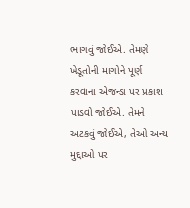ભાગવું જોઈએ. તેમણે ખેડૂતોની માગોને પૂર્ણ કરવાના એજન્ડા પર પ્રકાશ પાડવો જોઈએ. તેમને અટકવું જોઈએ, તેઓ અન્ય મુદ્દાઓ પર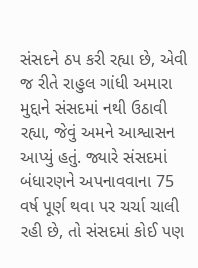સંસદને ઠપ કરી રહ્યા છે, એવી જ રીતે રાહુલ ગાંધી અમારા મુદ્દાને સંસદમાં નથી ઉઠાવી રહ્યા, જેવું અમને આશ્વાસન આપ્યું હતું. જ્યારે સંસદમાં બંધારણને અપનાવવાના 75 વર્ષ પૂર્ણ થવા પર ચર્ચા ચાલી રહી છે, તો સંસદમાં કોઈ પણ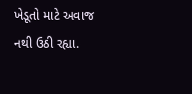ખેડૂતો માટે અવાજ નથી ઉઠી રહ્યા.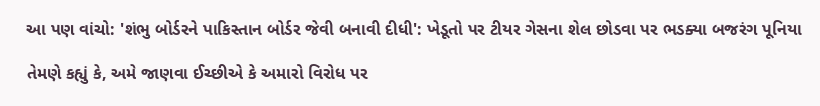આ પણ વાંચો: 'શંભુ બોર્ડરને પાકિસ્તાન બોર્ડર જેવી બનાવી દીધી': ખેડૂતો પર ટીયર ગેસના શેલ છોડવા પર ભડક્યા બજરંગ પૂનિયા

તેમણે કહ્યું કે, અમે જાણવા ઈચ્છીએ કે અમારો વિરોધ પર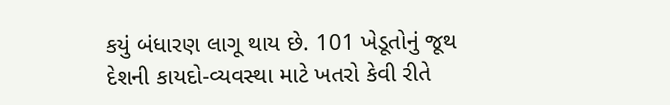કયું બંધારણ લાગૂ થાય છે. 101 ખેડૂતોનું જૂથ દેશની કાયદો-વ્યવસ્થા માટે ખતરો કેવી રીતે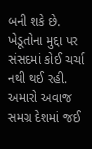બની શકે છે. ખેડૂતોના મુદ્દા પર સંસદમાં કોઈ ચર્ચા નથી થઈ રહી. અમારો અવાજ સમગ્ર દેશમાં જઈ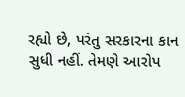રહ્યો છે, પરંતુ સરકારના કાન સુધી નહીં. તેમણે આરોપ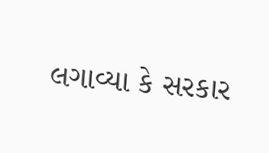લગાવ્યા કે સરકાર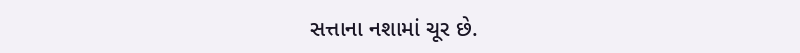સત્તાના નશામાં ચૂર છે.